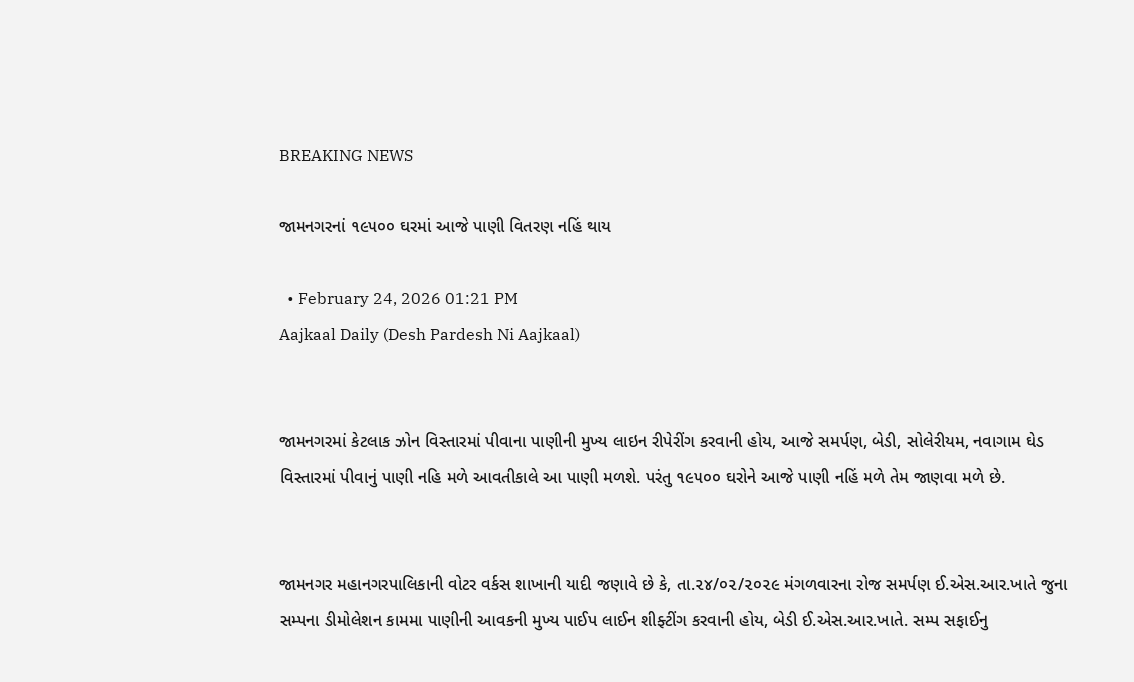BREAKING NEWS

જામનગરનાં ૧૯૫૦૦ ઘરમાં આજે પાણી વિતરણ નહિં થાય

  • February 24, 2026 01:21 PM
Aajkaal Daily (Desh Pardesh Ni Aajkaal)


જામનગરમાં કેટલાક ઝોન વિસ્તારમાં પીવાના પાણીની મુખ્ય લાઇન રીપેરીંગ કરવાની હોય, આજે સમર્પણ, બેડી, સોલેરીયમ, નવાગામ ઘેડ વિસ્તારમાં પીવાનું પાણી નહિ મળે આવતીકાલે આ પાણી મળશે. પરંતુ ૧૯૫૦૦ ઘરોને આજે પાણી નહિં મળે તેમ જાણવા મળે છે.


જામનગર મહાનગરપાલિકાની વોટર વર્કસ શાખાની યાદી જણાવે છે કે, તા.૨૪/૦૨/૨૦૨૯ મંગળવારના રોજ સમર્પણ ઈ.એસ.આર.ખાતે જુના સમ્પના ડીમોલેશન કામમા પાણીની આવકની મુખ્ય પાઈપ લાઈન શીફ્ટીંગ કરવાની હોય, બેડી ઈ.એસ.આર.ખાતે. સમ્પ સફાઈનુ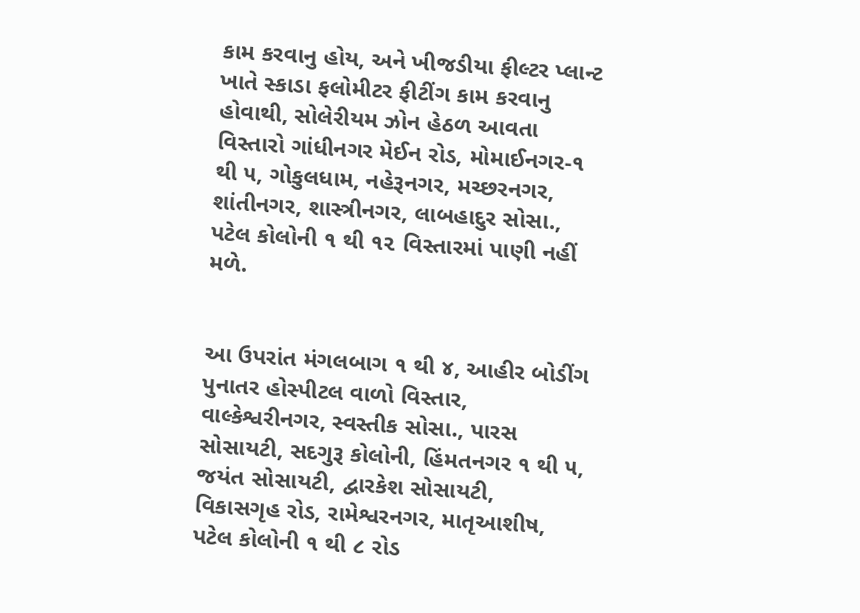કામ કરવાનુ હોય, અને ખીજડીયા ફીલ્ટર પ્લાન્ટ ખાતે સ્કાડા ફલોમીટર ફીટીંગ કામ કરવાનુ હોવાથી, સોલેરીયમ ઝોન હેઠળ આવતા વિસ્તારો ગાંધીનગર મેઈન રોડ, મોમાઈનગર-૧ થી ૫, ગોકુલધામ, નહેરૂનગર, મચ્છરનગર, શાંતીનગર, શાસ્ત્રીનગર, લાબહાદુર સોસા., પટેલ કોલોની ૧ થી ૧૨ વિસ્તારમાં પાણી નહીં મળે.


આ ઉપરાંત મંગલબાગ ૧ થી ૪, આહીર બોડીંગ પુનાતર હોસ્પીટલ વાળો વિસ્તાર, વાલ્કેશ્વરીનગર, સ્વસ્તીક સોસા., પારસ સોસાયટી, સદગુરૂ કોલોની, હિંમતનગર ૧ થી ૫, જયંત સોસાયટી, દ્વારકેશ સોસાયટી, વિકાસગૃહ રોડ, રામેશ્વરનગર, માતૃઆશીષ, પટેલ કોલોની ૧ થી ૮ રોડ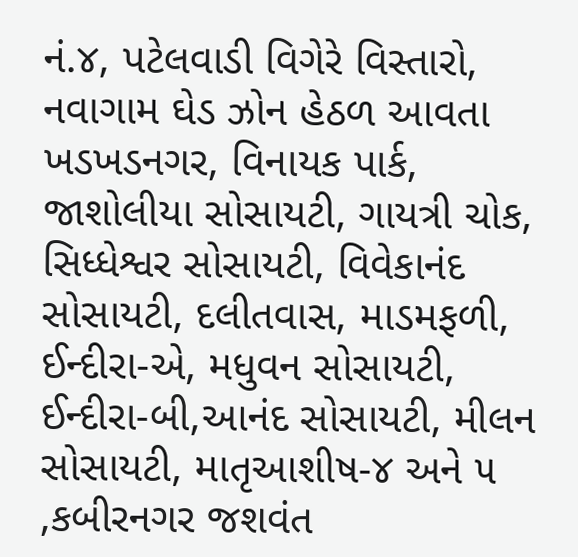નં.૪, પટેલવાડી વિગેરે વિસ્તારો, નવાગામ ઘેડ ઝોન હેઠળ આવતા ખડખડનગર, વિનાયક પાર્ક, જાશોલીયા સોસાયટી, ગાયત્રી ચોક, સિધ્ધેશ્વર સોસાયટી, વિવેકાનંદ સોસાયટી, દલીતવાસ, માડમફળી, ઈન્દીરા-એ, મધુવન સોસાયટી, ઈન્દીરા-બી,આનંદ સોસાયટી, મીલન સોસાયટી, માતૃઆશીષ-૪ અને ૫ ,કબીરનગર જશવંત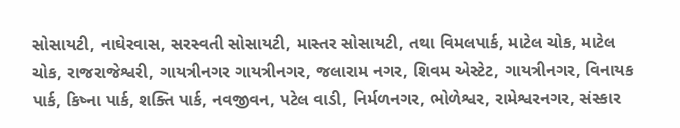સોસાયટી, નાઘેરવાસ, સરસ્વતી સોસાયટી, માસ્તર સોસાયટી, તથા વિમલપાર્ક, માટેલ ચોક, માટેલ ચોક, રાજરાજેશ્વરી, ગાયત્રીનગર ગાયત્રીનગર, જલારામ નગર, શિવમ એસ્ટેટ, ગાયત્રીનગર, વિનાયક પાર્ક, કિષ્ના પાર્ક, શક્તિ પાર્ક, નવજીવન, પટેલ વાડી, નિર્મળનગર, ભોળેશ્વર, રામેશ્વરનગર, સંસ્કાર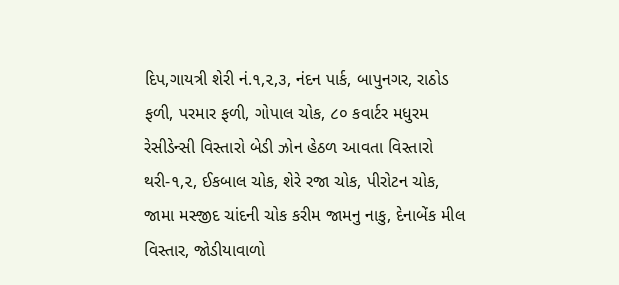દિપ,ગાયત્રી શેરી નં.૧,૨,૩, નંદન પાર્ક, બાપુનગર, રાઠોડ ફળી, પરમાર ફળી, ગોપાલ ચોક, ૮૦ કવાર્ટર મધુરમ રેસીડેન્સી વિસ્તારો બેડી ઝોન હેઠળ આવતા વિસ્તારો થરી-૧,૨, ઈકબાલ ચોક, શેરે રજા ચોક, પીરોટન ચોક, જામા મસ્જીદ ચાંદની ચોક કરીમ જામનુ નાકુ, દેનાબેંક મીલ વિસ્તાર, જોડીયાવાળો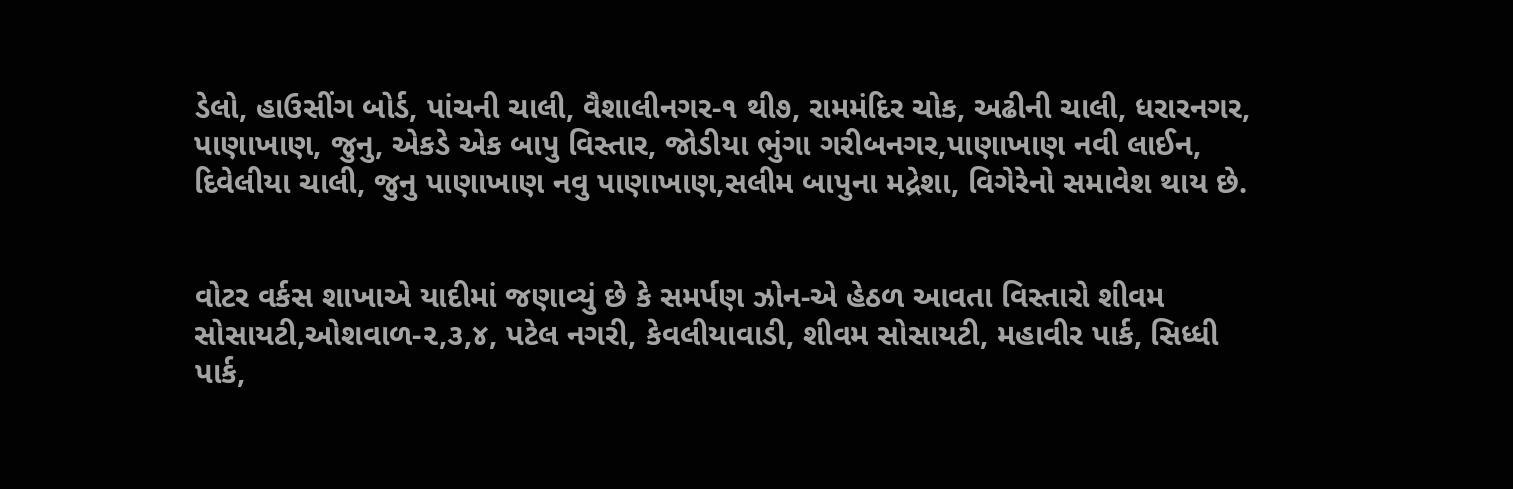ડેલો, હાઉસીંગ બોર્ડ, પાંચની ચાલી, વૈશાલીનગર-૧ થી૭, રામમંદિર ચોક, અઢીની ચાલી, ધરારનગર, પાણાખાણ, જુનુ, એકડે એક બાપુ વિસ્તાર, જોડીયા ભુંગા ગરીબનગર,પાણાખાણ નવી લાઈન, દિવેલીયા ચાલી, જુનુ પાણાખાણ નવુ પાણાખાણ,સલીમ બાપુના મદ્રેશા, વિગેરેનો સમાવેશ થાય છે.


વોટર વર્કસ શાખાએ યાદીમાં જણાવ્યું છે કે સમર્પણ ઝોન-એ હેઠળ આવતા વિસ્તારો શીવમ સોસાયટી,ઓશવાળ-૨,૩,૪, પટેલ નગરી, કેવલીયાવાડી, શીવમ સોસાયટી, મહાવીર પાર્ક, સિધ્ધી પાર્ક,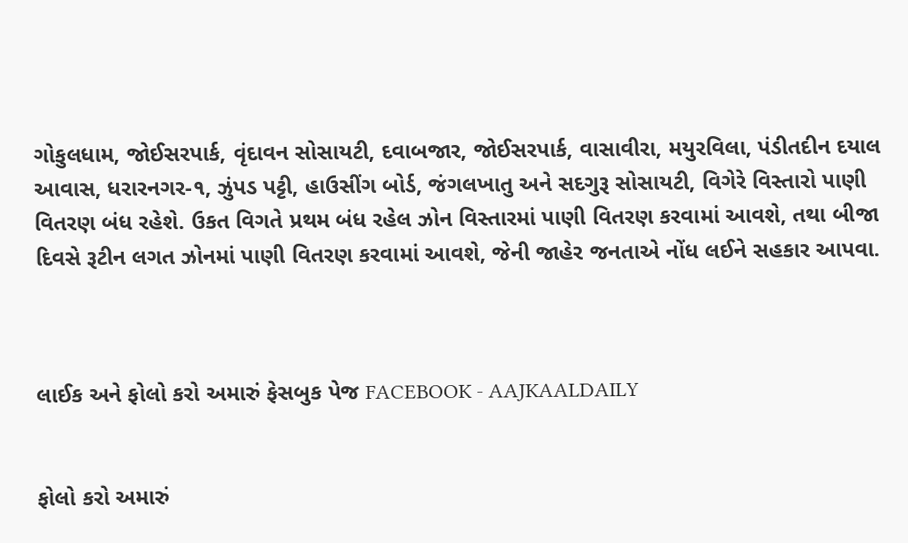ગોકુલધામ, જોઈસરપાર્ક, વૃંદાવન સોસાયટી, દવાબજાર, જોઈસરપાર્ક, વાસાવીરા, મયુરવિલા, પંડીતદીન દયાલ આવાસ, ધરારનગર-૧, ઝુંપડ પટ્ટી, હાઉસીંગ બોર્ડ, જંગલખાતુ અને સદગુરૂ સોસાયટી, વિગેરે વિસ્તારો પાણી વિતરણ બંધ રહેશે. ઉકત વિગતે પ્રથમ બંધ રહેલ ઝોન વિસ્તારમાં પાણી વિતરણ કરવામાં આવશે, તથા બીજા દિવસે રૂટીન લગત ઝોનમાં પાણી વિતરણ કરવામાં આવશે, જેની જાહેર જનતાએ નોંધ લઈને સહકાર આપવા.



લાઈક અને ફોલો કરો અમારું ફેસબુક પેજ FACEBOOK - AAJKAALDAILY


ફોલો કરો અમારું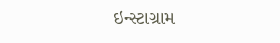ઇન્સ્ટાગ્રામ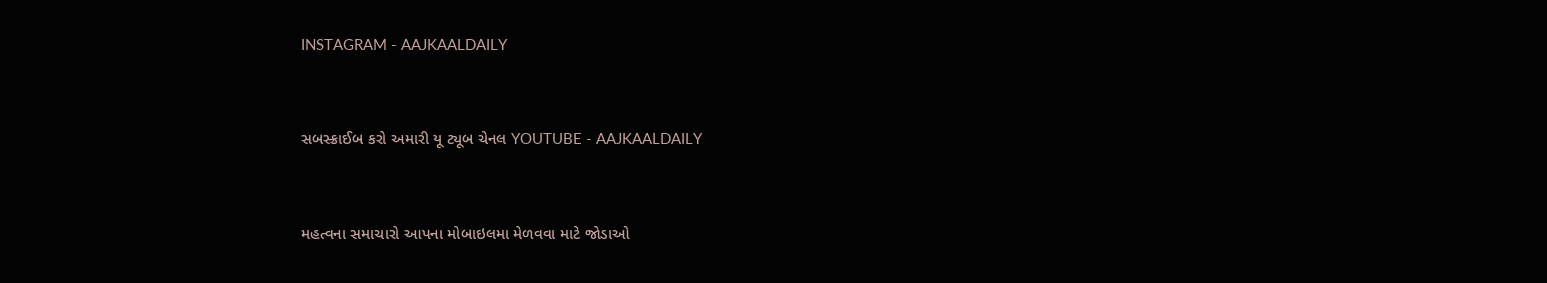INSTAGRAM - AAJKAALDAILY


સબસ્ક્રાઈબ કરો અમારી યૂ ટ્યૂબ ચેનલ YOUTUBE - AAJKAALDAILY


મહત્વના સમાચારો આપના મોબાઇલમા મેળવવા માટે જોડાઓ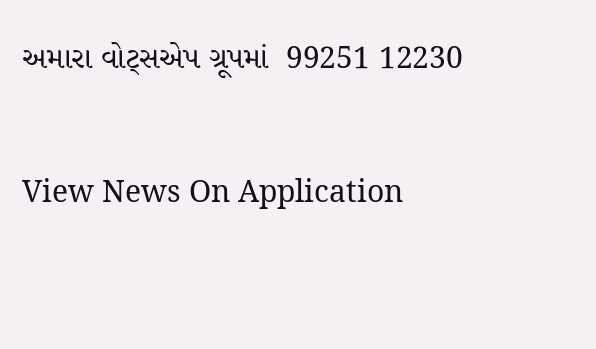અમારા વોટ્સએપ ગ્રૂપમાં  99251 12230

View News On Application